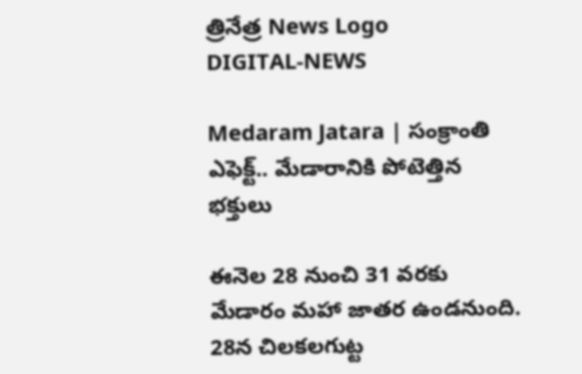త్రినేత్ర News Logo
DIGITAL-NEWS

Medaram Jatara | సంక్రాంతి ఎఫెక్ట్.. మేడారానికి పోటెత్తిన భక్తులు

ఈనెల 28 నుంచి 31 వరకు మేడారం మహా జాతర ఉండనుంది. 28న చిలకలగుట్ట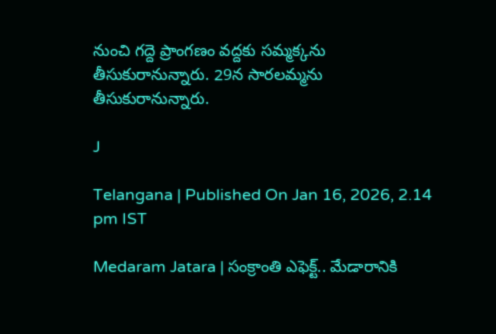నుంచి గద్దె ప్రాంగణం వద్దకు సమ్మక్కను తీసుకురానున్నారు. 29న సారలమ్మను తీసుకురానున్నారు.

J

Telangana | Published On Jan 16, 2026, 2.14 pm IST

Medaram Jatara | సంక్రాంతి ఎఫెక్ట్.. మేడారానికి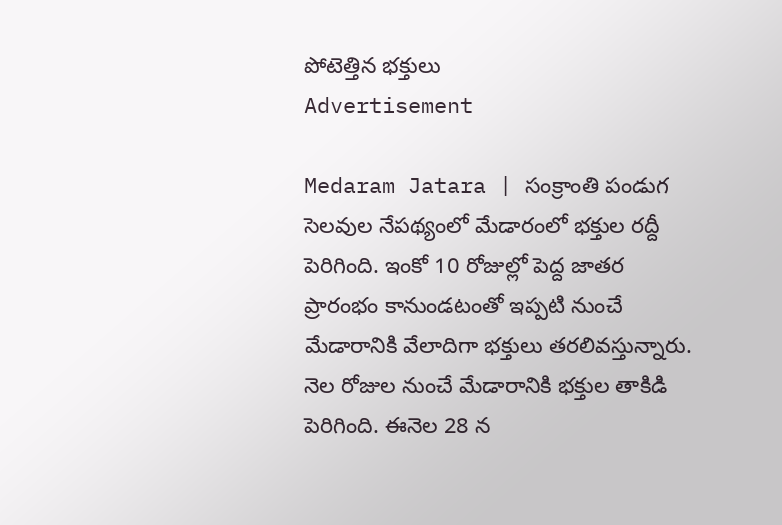పోటెత్తిన భక్తులు
Advertisement

Medaram Jatara | సంక్రాంతి పండుగ సెలవుల నేపథ్యంలో మేడారంలో భక్తుల రద్దీ పెరిగింది. ఇంకో 10 రోజుల్లో పెద్ద జాతర ప్రారంభం కానుండటంతో ఇప్పటి నుంచే మేడారానికి వేలాదిగా భక్తులు తరలివస్తున్నారు. నెల రోజుల నుంచే మేడారానికి భక్తుల తాకిడి పెరిగింది. ఈనెల 28 న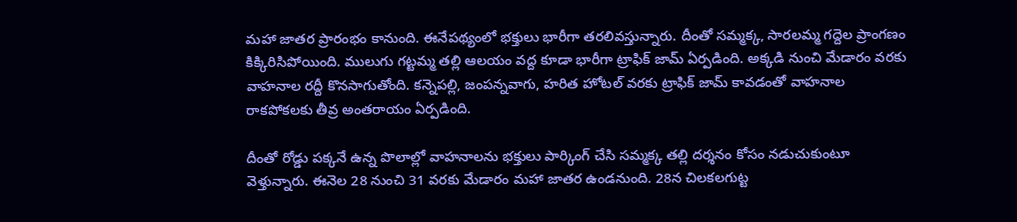మహా జాతర ప్రారంభం కానుంది. ఈనేపథ్యంలో భక్తులు భారీగా తరలివస్తున్నారు. దీంతో సమ్మక్క, సారలమ్మ గద్దెల ప్రాంగణం కిక్కిరిసిపోయింది. ములుగు గట్టమ్మ తల్లి ఆలయం వద్ద కూడా భారీగా ట్రాఫిక్ జామ్ ఏర్పడింది. అక్కడి నుంచి మేడారం వరకు వాహనాల రద్దీ కొనసాగుతోంది. కన్నెపల్లి, జంపన్నవాగు, హరిత హోటల్ వరకు ట్రాఫిక్ జామ్ కావడంతో వాహనాల రాకపోకలకు తీవ్ర అంతరాయం ఏర్పడింది.

దీంతో రోడ్డు పక్కనే ఉన్న పొలాల్లో వాహనాలను భక్తులు పార్కింగ్ చేసి సమ్మక్క తల్లి దర్శనం కోసం నడుచుకుంటూ వెళ్తున్నారు. ఈనెల 28 నుంచి 31 వరకు మేడారం మహా జాతర ఉండనుంది. 28న చిలకలగుట్ట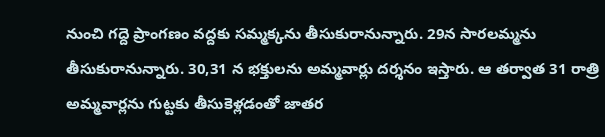నుంచి గద్దె ప్రాంగణం వద్దకు సమ్మక్కను తీసుకురానున్నారు. 29న సారలమ్మను తీసుకురానున్నారు. 30,31 న భక్తులను అమ్మవార్లు దర్శనం ఇస్తారు. ఆ తర్వాత 31 రాత్రి అమ్మవార్లను గుట్టకు తీసుకెళ్లడంతో జాతర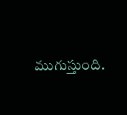ముగుస్తుంది.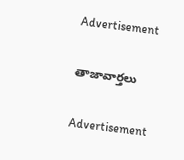Advertisement

తాజావార్తలు

Advertisement